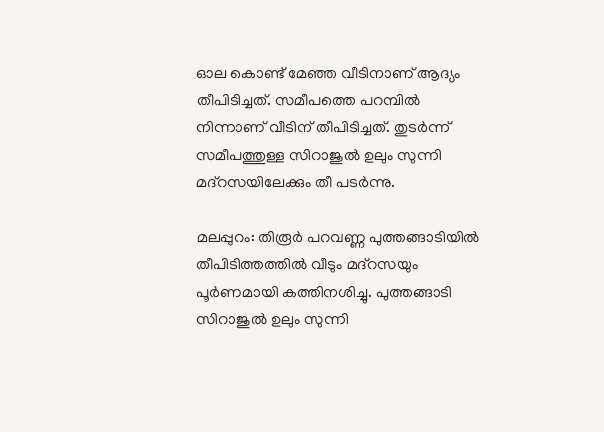ഓല കൊണ്ട് മേഞ്ഞ വീടിനാണ് ആദ്യം തീപിടിച്ചത്. സമീപത്തെ പറമ്പില്‍ നിന്നാണ് വീടിന് തീപിടിച്ചത്. തുടര്‍ന്ന് സമീപത്തുള്ള സിറാജുല്‍ ഉലും സുന്നി മദ്‌റസയിലേക്കും തീ പടര്‍ന്നു.

മലപ്പുറം: തിരൂര്‍ പറവണ്ണ പുത്തങ്ങാടിയില്‍ തീപിടിത്തത്തില്‍ വീടും മദ്‌റസയും പൂര്‍ണമായി കത്തിനശിച്ചു. പുത്തങ്ങാടി സിറാജുല്‍ ഉലും സുന്നി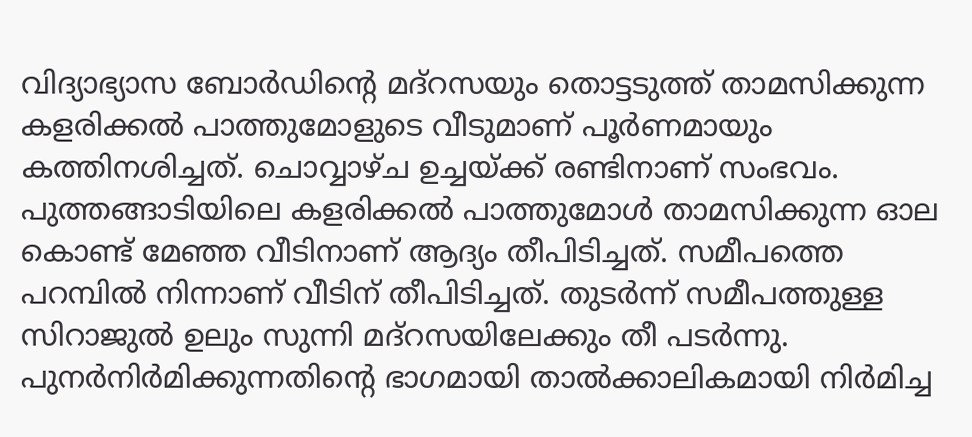വിദ്യാഭ്യാസ ബോര്‍ഡിന്‍റെ മദ്‌റസയും തൊട്ടടുത്ത് താമസിക്കുന്ന കളരിക്കല്‍ പാത്തുമോളുടെ വീടുമാണ് പൂര്‍ണമായും കത്തിനശിച്ചത്. ചൊവ്വാഴ്ച ഉച്ചയ്ക്ക് രണ്ടിനാണ് സംഭവം. പുത്തങ്ങാടിയിലെ കളരിക്കല്‍ പാത്തുമോള്‍ താമസിക്കുന്ന ഓല കൊണ്ട് മേഞ്ഞ വീടിനാണ് ആദ്യം തീപിടിച്ചത്. സമീപത്തെ പറമ്പില്‍ നിന്നാണ് വീടിന് തീപിടിച്ചത്. തുടര്‍ന്ന് സമീപത്തുള്ള സിറാജുല്‍ ഉലും സുന്നി മദ്‌റസയിലേക്കും തീ പടര്‍ന്നു. പുനര്‍നിര്‍മിക്കുന്നതിന്‍റെ ഭാഗമായി താല്‍ക്കാലികമായി നിര്‍മിച്ച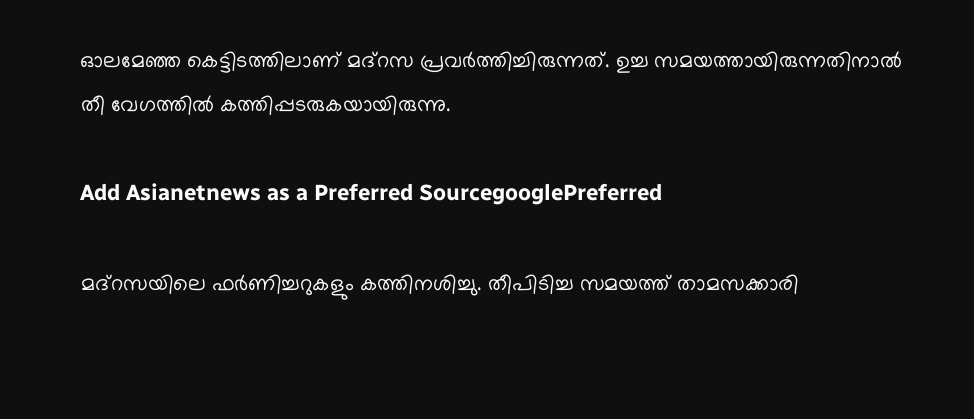ഓലമേഞ്ഞ കെട്ടിടത്തിലാണ് മദ്‌റസ പ്രവര്‍ത്തിച്ചിരുന്നത്. ഉച്ച സമയത്തായിരുന്നതിനാല്‍ തീ വേഗത്തില്‍ കത്തിപ്പടരുകയായിരുന്നു.

Add Asianetnews as a Preferred SourcegooglePreferred

മദ്‌റസയിലെ ഫര്‍ണിച്ചറുകളും കത്തിനശിച്ചു. തീപിടിച്ച സമയത്ത് താമസക്കാരി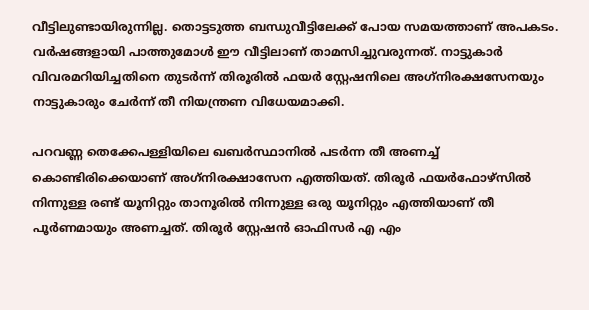വീട്ടിലുണ്ടായിരുന്നില്ല. തൊട്ടടുത്ത ബന്ധുവീട്ടിലേക്ക് പോയ സമയത്താണ് അപകടം. വര്‍ഷങ്ങളായി പാത്തുമോള്‍ ഈ വീട്ടിലാണ് താമസിച്ചുവരുന്നത്. നാട്ടുകാര്‍ വിവരമറിയിച്ചതിനെ തുടര്‍ന്ന് തിരൂരില്‍ ഫയര്‍ സ്റ്റേഷനിലെ അഗ്‌നിരക്ഷസേനയും നാട്ടുകാരും ചേര്‍ന്ന് തീ നിയന്ത്രണ വിധേയമാക്കി.

പറവണ്ണ തെക്കേപള്ളിയിലെ ഖബര്‍സ്ഥാനില്‍ പടര്‍ന്ന തീ അണച്ച് കൊണ്ടിരിക്കെയാണ് അഗ്‌നിരക്ഷാസേന എത്തിയത്. തിരൂര്‍ ഫയര്‍ഫോഴ്സില്‍ നിന്നുള്ള രണ്ട് യൂനിറ്റും താനൂരില്‍ നിന്നുള്ള ഒരു യൂനിറ്റും എത്തിയാണ് തീ പൂര്‍ണമായും അണച്ചത്. തിരൂര്‍ സ്റ്റേഷന്‍ ഓഫിസര്‍ എ എം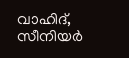വാഹിദ്, സീനിയര്‍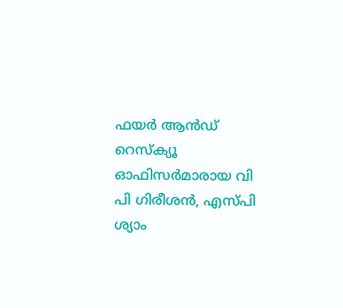ഫയര്‍ ആന്‍ഡ് റെസ്‌ക്യൂ ഓഫിസര്‍മാരായ വി പി ഗിരീശന്‍, എസ്പി ശ്യാം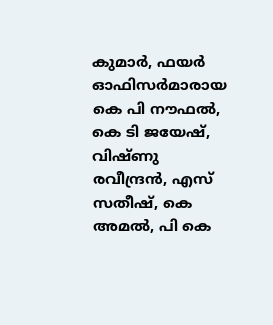കുമാര്‍, ഫയര്‍ ഓഫിസര്‍മാരായ കെ പി നൗഫല്‍, കെ ടി ജയേഷ്, വിഷ്ണു രവീന്ദ്രന്‍, എസ് സതീഷ്, കെ അമല്‍, പി കെ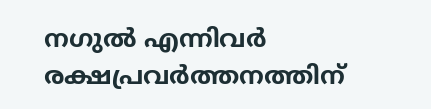നഗുല്‍ എന്നിവര്‍ രക്ഷപ്രവര്‍ത്തനത്തിന്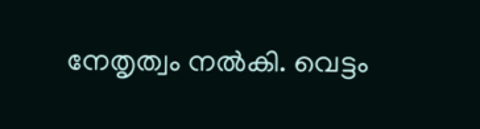നേതൃത്വം നല്‍കി. വെട്ടം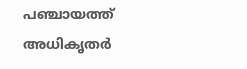പഞ്ചായത്ത് അധികൃതര്‍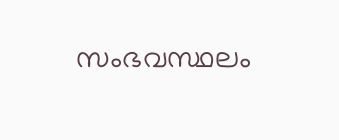സംഭവസ്ഥലം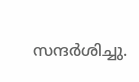സന്ദര്‍ശിച്ചു.